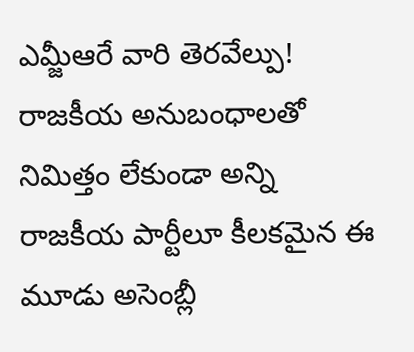ఎమ్జీఆరే వారి తెరవేల్పు!
రాజకీయ అనుబంధాలతో నిమిత్తం లేకుండా అన్ని రాజకీయ పార్టీలూ కీలకమైన ఈ మూడు అసెంబ్లీ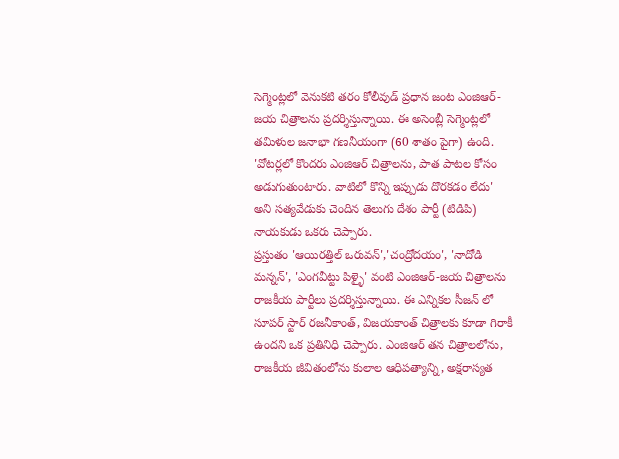సెగ్మెంట్లలో వెనుకటి తరం కోలీవుడ్ ప్రధాన జంట ఎంజిఆర్-జయ చిత్రాలను ప్రదర్శిస్తున్నాయి. ఈ అసెంబ్లీ సెగ్మెంట్లలో తమిళుల జనాభా గణనీయంగా (60 శాతం పైగా) ఉంది. 'వోటర్లలో కొందరు ఎంజిఆర్ చిత్రాలను, పాత పాటల కోసం అడుగుతుంటారు. వాటిలో కొన్ని ఇప్పుడు దొరకడం లేదు' అని సత్యవేడుకు చెందిన తెలుగు దేశం పార్టీ (టిడిపి) నాయకుడు ఒకరు చెప్పారు.
ప్రస్తుతం 'ఆయిరత్తిల్ ఒరువన్','చంద్రోదయం', 'నాదోడి మన్నన్', 'ఎంగవీట్టు పిళ్ళై' వంటి ఎంజిఆర్-జయ చిత్రాలను రాజకీయ పార్టీలు ప్రదర్శిస్తున్నాయి. ఈ ఎన్నికల సీజన్ లో సూపర్ స్టార్ రజనీకాంత్, విజయకాంత్ చిత్రాలకు కూడా గిరాకీ ఉందని ఒక ప్రతినిధి చెప్పారు. ఎంజిఆర్ తన చిత్రాలలోను, రాజకీయ జీవితంలోను కులాల ఆధిపత్యాన్ని, అక్షరాస్యత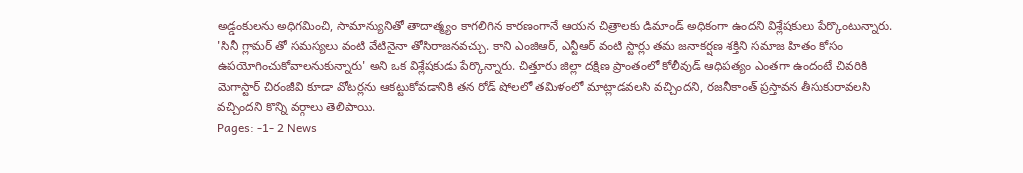అడ్డంకులను అధిగమించి, సామాన్యునితో తాదాత్మ్యం కాగలిగిన కారణంగానే ఆయన చిత్రాలకు డిమాండ్ అధికంగా ఉందని విశ్లేషకులు పేర్కొంటున్నారు.
'సినీ గ్లామర్ తో సమస్యలు వంటి వేటినైనా తోసిరాజనవచ్చు. కాని ఎంజిఆర్, ఎన్టీఆర్ వంటి స్టార్లు తమ జనాకర్షణ శక్తిని సమాజ హితం కోసం ఉపయోగించుకోవాలనుకున్నారు' అని ఒక విశ్లేషకుడు పేర్కొన్నారు. చిత్తూరు జిల్లా దక్షిణ ప్రాంతంలో కోలీవుడ్ ఆధిపత్యం ఎంతగా ఉందంటే చివరికి మెగాస్టార్ చిరంజీవి కూడా వోటర్లను ఆకట్టుకోవడానికి తన రోడ్ షోలలో తమిళంలో మాట్లాడవలసి వచ్చిందని, రజనీకాంత్ ప్రస్తావన తీసుకురావలసి వచ్చిందని కొన్ని వర్గాలు తెలిపాయి.
Pages: -1- 2 News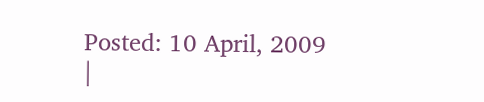Posted: 10 April, 2009
|